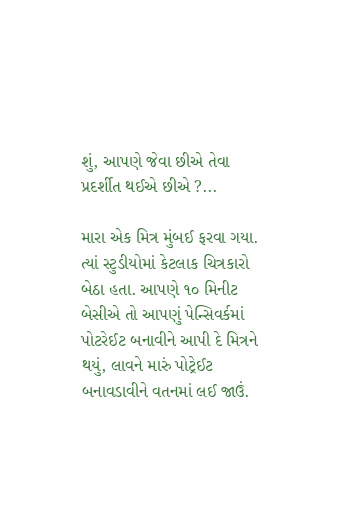શું, આપણે જેવા છીએ તેવા પ્રદર્શીત થઈએ છીએ ?...

મારા એક મિત્ર મુંબઈ ફરવા ગયા. ત્યાં સ્ટુડીયોમાં કેટલાક ચિત્રકારો બેઠા હતા. આપણે ૧૦ મિનીટ બેસીએ તો આપણું પેન્સિવર્કમાં પોટરેઈટ બનાવીને આપી દે મિત્રને થયું, લાવને મારું પોટ્રેઈટ બનાવડાવીને વતનમાં લઈ જાઉં.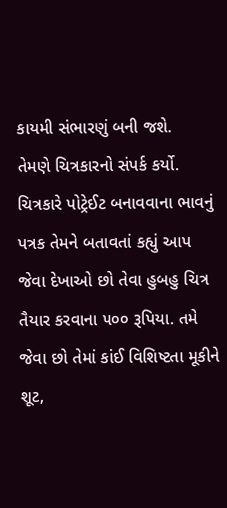કાયમી સંભારણું બની જશે.
તેમણે ચિત્રકારનો સંપર્ક કર્યો. ચિત્રકારે પોટ્રેઈટ બનાવવાના ભાવનું પત્રક તેમને બતાવતાં કહ્યું આપ જેવા દેખાઓ છો તેવા હુબહુ ચિત્ર તૈયાર કરવાના ૫૦૦ રૂપિયા. તમે જેવા છો તેમાં કાંઈ વિશિષ્ટતા મૂકીને શૂટ,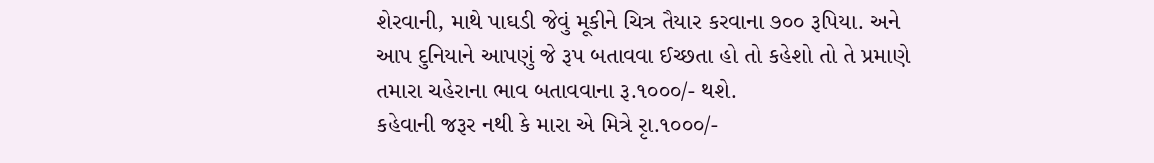શેરવાની, માથે પાઘડી જેવું મૂકીને ચિત્ર તૈયાર કરવાના ૭૦૦ રૂપિયા. અને આપ દુનિયાને આપણું જે રૂપ બતાવવા ઈચ્છતા હો તો કહેશો તો તે પ્રમાણે તમારા ચહેરાના ભાવ બતાવવાના રૂ.૧૦૦૦/- થશે.
કહેવાની જરૂર નથી કે મારા એ મિત્રે રૃા.૧૦૦૦/-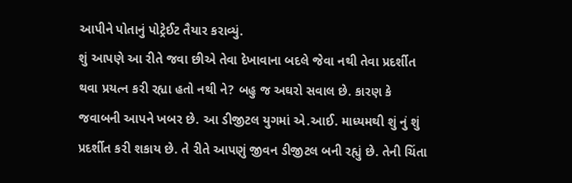આપીને પોતાનું પોટ્રેઈટ તૈયાર કરાવ્યું.
શું આપણે આ રીતે જવા છીએ તેવા દેખાવાના બદલે જેવા નથી તેવા પ્રદર્શીત થવા પ્રયત્ન કરી રહ્યા હતો નથી ને? બહુ જ અઘરો સવાલ છે. કારણ કે જવાબની આપને ખબર છે. આ ડીજીટલ યુગમાં એ.આઈ. માધ્યમથી શું નું શું પ્રદર્શીત કરી શકાય છે. તે રીતે આપણું જીવન ડીજીટલ બની રહ્યું છે. તેની ચિંતા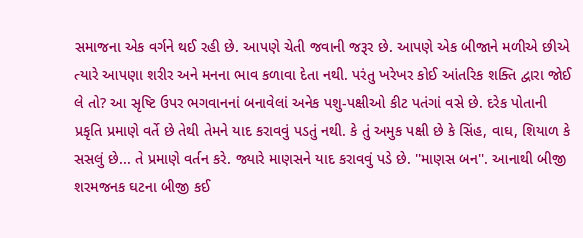સમાજના એક વર્ગને થઈ રહી છે. આપણે ચેતી જવાની જરૂર છે. આપણે એક બીજાને મળીએ છીએ ત્યારે આપણા શરીર અને મનના ભાવ કળાવા દેતા નથી. પરંતુ ખરેખર કોઈ આંતરિક શક્તિ દ્વારા જોઈ લે તો? આ સૃષ્ટિ ઉપર ભગવાનનાં બનાવેલાં અનેક પશુ-પક્ષીઓ કીટ પતંગાં વસે છે. દરેક પોતાની પ્રકૃતિ પ્રમાણે વર્તે છે તેથી તેમને યાદ કરાવવું પડતું નથી. કે તું અમુક પક્ષી છે કે સિંહ, વાઘ, શિયાળ કે સસલું છે... તે પ્રમાણે વર્તન કરે. જ્યારે માણસને યાદ કરાવવું પડે છે. ''માણસ બન''. આનાથી બીજી શરમજનક ઘટના બીજી કઈ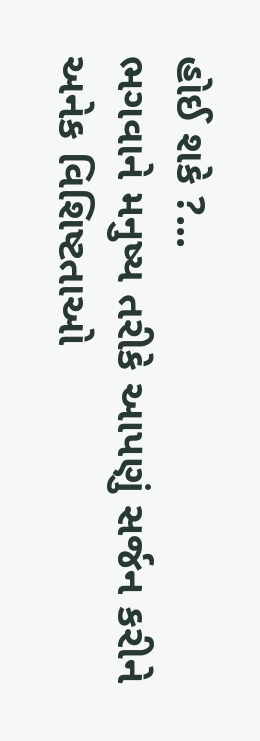હોઈ શકે ?...
ભગવાને મનુષ્ય તરીકે આપણું સર્જન કરીને અનેક વિશિષ્ટતાઓ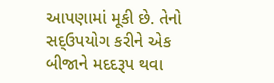આપણામાં મૂકી છે. તેનો સદ્ઉપયોગ કરીને એક બીજાને મદદરૂપ થવા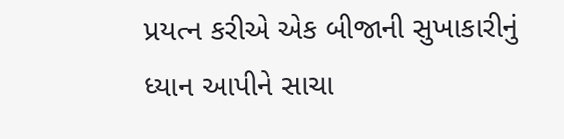પ્રયત્ન કરીએ એક બીજાની સુખાકારીનું ધ્યાન આપીને સાચા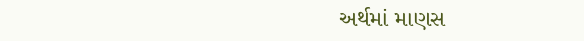અર્થમાં માણસ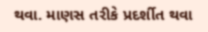થવા. માણસ તરીકે પ્રદર્શીત થવા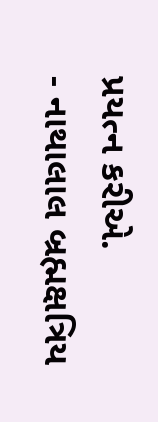પ્રયત્ન કરીએ.
- નાથાલાલ બ્રહ્મક્ષત્રિય